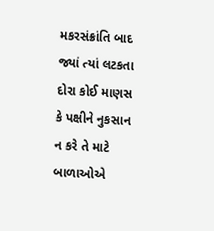મકરસંક્રાંતિ બાદ જ્યાં ત્યાં લટકતા દોરા કોઈ માણસ કે પક્ષીને નુકસાન ન કરે તે માટે બાળાઓએ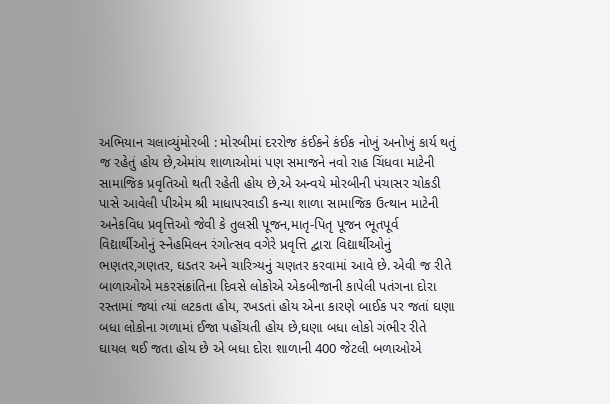અભિયાન ચલાવ્યુંમોરબી : મોરબીમાં દરરોજ કંઈકને કંઈક નોખું અનોખું કાર્ય થતું જ રહેતું હોય છે,એમાંય શાળાઓમાં પણ સમાજને નવો રાહ ચિંધવા માટેની સામાજિક પ્રવૃતિઓ થતી રહેતી હોય છે,એ અન્વયે મોરબીની પંચાસર ચોકડી પાસે આવેલી પીએમ શ્રી માધાપરવાડી કન્યા શાળા સામાજિક ઉત્થાન માટેની અનેકવિધ પ્રવૃત્તિઓ જેવી કે તુલસી પૂજન,માતૃ-પિતૃ પૂજન ભૂતપૂર્વ વિદ્યાર્થીઓનું સ્નેહમિલન રંગોત્સવ વગેરે પ્રવૃત્તિ દ્વારા વિદ્યાર્થીઓનું ભણતર,ગણતર, ઘડતર અને ચારિત્ર્યનું ચણતર કરવામાં આવે છે. એવી જ રીતે બાળાઓએ મકરસંક્રાંતિના દિવસે લોકોએ એકબીજાની કાપેલી પતંગના દોરા રસ્તામાં જ્યાં ત્યાં લટકતા હોય, રખડતાં હોય એના કારણે બાઈક પર જતાં ઘણા બધા લોકોના ગળામાં ઈજા પહોંચતી હોય છે,ઘણા બધા લોકો ગંભીર રીતે ઘાયલ થઈ જતા હોય છે એ બધા દોરા શાળાની 400 જેટલી બળાઓએ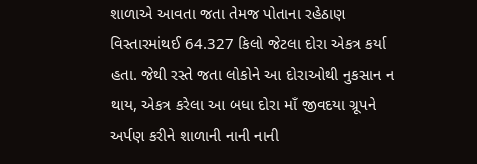શાળાએ આવતા જતા તેમજ પોતાના રહેઠાણ વિસ્તારમાંથઈ 64.327 કિલો જેટલા દોરા એકત્ર કર્યા હતા. જેથી રસ્તે જતા લોકોને આ દોરાઓથી નુકસાન ન થાય, એકત્ર કરેલા આ બધા દોરા માઁ જીવદયા ગ્રૂપને અર્પણ કરીને શાળાની નાની નાની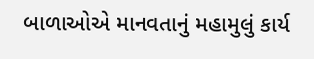બાળાઓએ માનવતાનું મહામુલું કાર્ય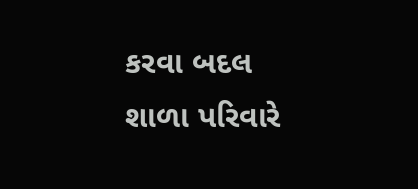કરવા બદલ શાળા પરિવારે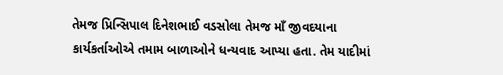તેમજ પ્રિન્સિપાલ દિનેશભાઈ વડસોલા તેમજ માઁ જીવદયાના કાર્યકર્તાઓએ તમામ બાળાઓને ધન્યવાદ આપ્યા હતા. તેમ યાદીમાં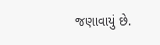જણાવાયું છે.